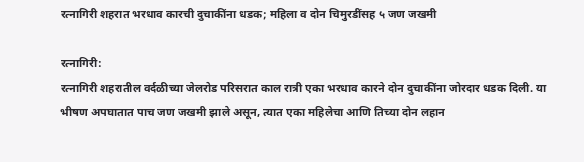रत्नागिरी शहरात भरधाव कारची दुचाकींना धडक; महिला व दोन चिमुरडींसह ५ जण जखमी

रत्नागिरी:
रत्नागिरी शहरातील वर्दळीच्या जेलरोड परिसरात काल रात्री एका भरधाव कारने दोन दुचाकींना जोरदार धडक दिली. या भीषण अपघातात पाच जण जखमी झाले असून, त्यात एका महिलेचा आणि तिच्या दोन लहान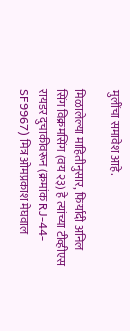मुलींचा समावेश आहे.

मिळालेल्या माहितीनुसार, फिर्यादी अनिल सिंग विक्रमसिंग (वय २३) हे त्यांच्या टीव्हीएस रायडर दुचाकीवरून (क्रमांक RJ-44-SF9967) मित्र ओमप्रकाश मेघवाल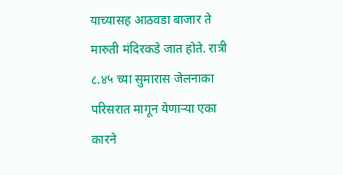याच्यासह आठवडा बाजार ते मारुती मंदिरकडे जात होते. रात्री ८.४५ च्या सुमारास जेलनाका परिसरात मागून येणाऱ्या एका कारने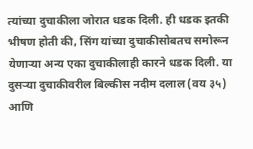त्यांच्या दुचाकीला जोरात धडक दिली. ही धडक इतकी भीषण होती की, सिंग यांच्या दुचाकीसोबतच समोरून येणाऱ्या अन्य एका दुचाकीलाही कारने धडक दिली. या दुसऱ्या दुचाकीवरील बिल्कीस नदीम दलाल (वय ३५) आणि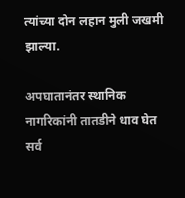त्यांच्या दोन लहान मुली जखमी झाल्या.

अपघातानंतर स्थानिक नागरिकांनी तातडीने धाव घेत सर्व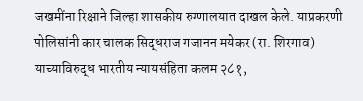जखमींना रिक्षाने जिल्हा शासकीय रुग्णालयात दाखल केले. याप्रकरणी पोलिसांनी कार चालक सिद्धराज गजानन मयेकर (रा. शिरगाव) याच्याविरुद्ध भारतीय न्यायसंहिता कलम २८१,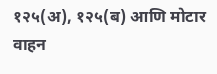१२५(अ), १२५(ब) आणि मोटार वाहन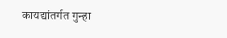कायद्यांतर्गत गुन्हा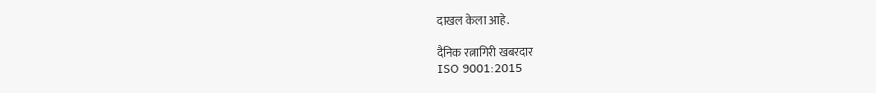दाखल केला आहे.

दैनिक रत्नागिरी खबरदार
ISO 9001:2015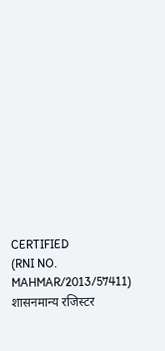CERTIFIED
(RNI NO. MAHMAR/2013/57411)
शासनमान्य रजिस्टर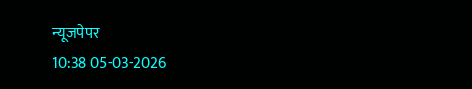न्यूजपेपर
10:38 05-03-2026